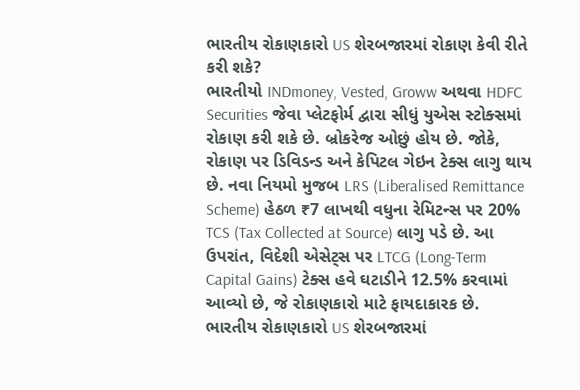ભારતીય રોકાણકારો US શેરબજારમાં રોકાણ કેવી રીતે કરી શકે?
ભારતીયો INDmoney, Vested, Groww અથવા HDFC Securities જેવા પ્લેટફોર્મ દ્વારા સીધું યુએસ સ્ટોક્સમાં રોકાણ કરી શકે છે. બ્રોકરેજ ઓછું હોય છે. જોકે, રોકાણ પર ડિવિડન્ડ અને કેપિટલ ગેઇન ટેક્સ લાગુ થાય છે. નવા નિયમો મુજબ LRS (Liberalised Remittance Scheme) હેઠળ ₹7 લાખથી વધુના રેમિટન્સ પર 20% TCS (Tax Collected at Source) લાગુ પડે છે. આ ઉપરાંત, વિદેશી એસેટ્સ પર LTCG (Long-Term Capital Gains) ટેક્સ હવે ઘટાડીને 12.5% કરવામાં આવ્યો છે, જે રોકાણકારો માટે ફાયદાકારક છે.
ભારતીય રોકાણકારો US શેરબજારમાં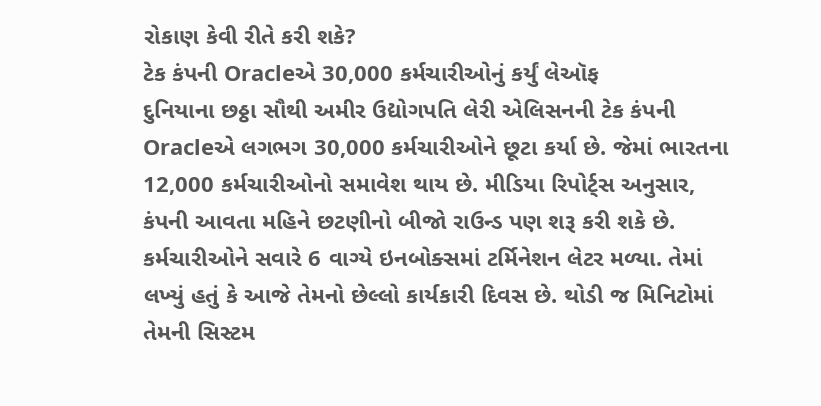રોકાણ કેવી રીતે કરી શકે?
ટેક કંપની Oracleએ 30,000 કર્મચારીઓનું કર્યું લેઑફ
દુનિયાના છઠ્ઠા સૌથી અમીર ઉદ્યોગપતિ લેરી એલિસનની ટેક કંપની Oracleએ લગભગ 30,000 કર્મચારીઓને છૂટા કર્યા છે. જેમાં ભારતના 12,000 કર્મચારીઓનો સમાવેશ થાય છે. મીડિયા રિપોર્ટ્સ અનુસાર, કંપની આવતા મહિને છટણીનો બીજો રાઉન્ડ પણ શરૂ કરી શકે છે. કર્મચારીઓને સવારે 6 વાગ્યે ઇનબોક્સમાં ટર્મિનેશન લેટર મળ્યા. તેમાં લખ્યું હતું કે આજે તેમનો છેલ્લો કાર્યકારી દિવસ છે. થોડી જ મિનિટોમાં તેમની સિસ્ટમ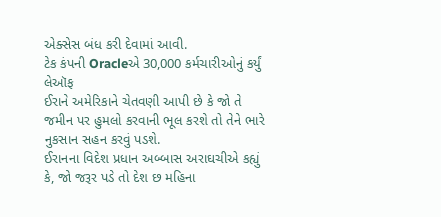એક્સેસ બંધ કરી દેવામાં આવી.
ટેક કંપની Oracleએ 30,000 કર્મચારીઓનું કર્યું લેઑફ
ઈરાને અમેરિકાને ચેતવણી આપી છે કે જો તે જમીન પર હુમલો કરવાની ભૂલ કરશે તો તેને ભારે નુકસાન સહન કરવું પડશે.
ઈરાનના વિદેશ પ્રધાન અબ્બાસ અરાઘચીએ કહ્યું કે, જો જરૂર પડે તો દેશ છ મહિના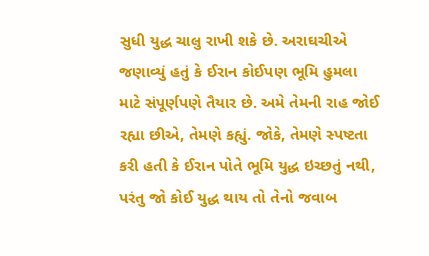સુધી યુદ્ધ ચાલુ રાખી શકે છે. અરાઘચીએ જણાવ્યું હતું કે ઈરાન કોઈપણ ભૂમિ હુમલા માટે સંપૂર્ણપણે તૈયાર છે. અમે તેમની રાહ જોઈ રહ્યા છીએ, તેમણે કહ્યું. જોકે, તેમણે સ્પષ્ટતા કરી હતી કે ઈરાન પોતે ભૂમિ યુદ્ધ ઇચ્છતું નથી, પરંતુ જો કોઈ યુદ્ધ થાય તો તેનો જવાબ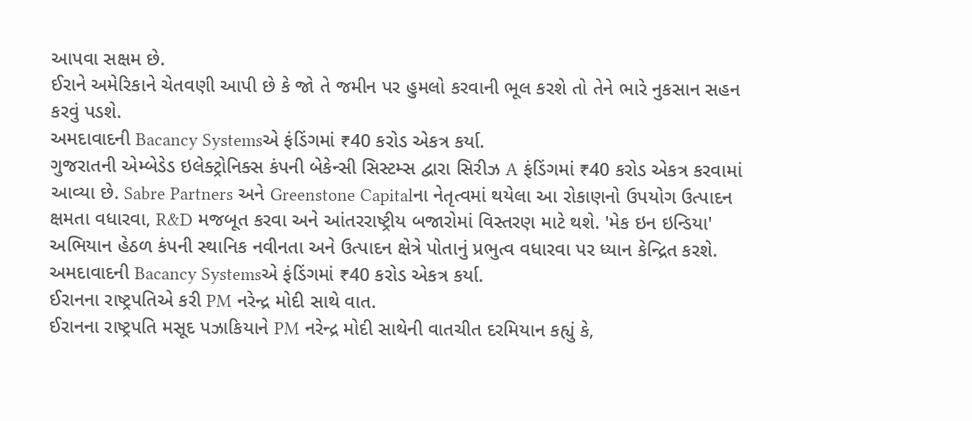આપવા સક્ષમ છે.
ઈરાને અમેરિકાને ચેતવણી આપી છે કે જો તે જમીન પર હુમલો કરવાની ભૂલ કરશે તો તેને ભારે નુકસાન સહન કરવું પડશે.
અમદાવાદની Bacancy Systemsએ ફંડિંગમાં ₹40 કરોડ એકત્ર કર્યા.
ગુજરાતની એમ્બેડેડ ઇલેક્ટ્રોનિક્સ કંપની બેકેન્સી સિસ્ટમ્સ દ્વારા સિરીઝ A ફંડિંગમાં ₹40 કરોડ એકત્ર કરવામાં આવ્યા છે. Sabre Partners અને Greenstone Capitalના નેતૃત્વમાં થયેલા આ રોકાણનો ઉપયોગ ઉત્પાદન ક્ષમતા વધારવા, R&D મજબૂત કરવા અને આંતરરાષ્ટ્રીય બજારોમાં વિસ્તરણ માટે થશે. 'મેક ઇન ઇન્ડિયા' અભિયાન હેઠળ કંપની સ્થાનિક નવીનતા અને ઉત્પાદન ક્ષેત્રે પોતાનું પ્રભુત્વ વધારવા પર ધ્યાન કેન્દ્રિત કરશે.
અમદાવાદની Bacancy Systemsએ ફંડિંગમાં ₹40 કરોડ એકત્ર કર્યા.
ઈરાનના રાષ્ટ્રપતિએ કરી PM નરેન્દ્ર મોદી સાથે વાત.
ઈરાનના રાષ્ટ્રપતિ મસૂદ પઝાકિયાને PM નરેન્દ્ર મોદી સાથેની વાતચીત દરમિયાન કહ્યું કે,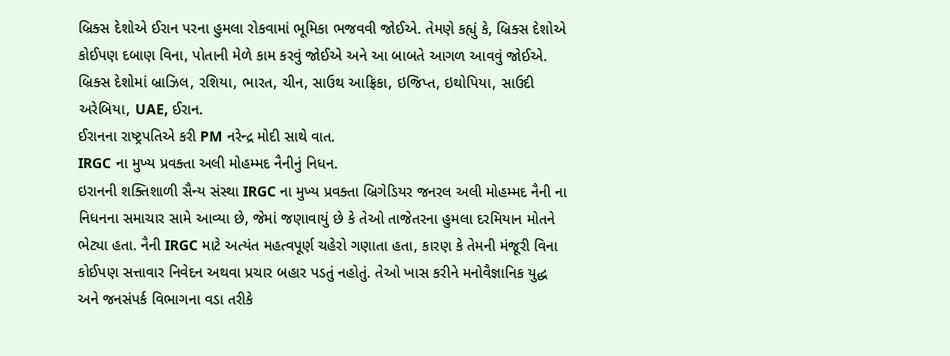બ્રિક્સ દેશોએ ઈરાન પરના હુમલા રોકવામાં ભૂમિકા ભજવવી જોઈએ. તેમણે કહ્યું કે, બ્રિક્સ દેશોએ કોઈપણ દબાણ વિના, પોતાની મેળે કામ કરવું જોઈએ અને આ બાબતે આગળ આવવું જોઈએ. બ્રિક્સ દેશોમાં બ્રાઝિલ, રશિયા, ભારત, ચીન, સાઉથ આફ્રિકા, ઇજિપ્ત, ઇથોપિયા, સાઉદી અરેબિયા, UAE, ઈરાન.
ઈરાનના રાષ્ટ્રપતિએ કરી PM નરેન્દ્ર મોદી સાથે વાત.
IRGC ના મુખ્ય પ્રવક્તા અલી મોહમ્મદ નૈનીનું નિધન.
ઇરાનની શક્તિશાળી સૈન્ય સંસ્થા IRGC ના મુખ્ય પ્રવક્તા બ્રિગેડિયર જનરલ અલી મોહમ્મદ નૈની ના નિધનના સમાચાર સામે આવ્યા છે, જેમાં જણાવાયું છે કે તેઓ તાજેતરના હુમલા દરમિયાન મોતને ભેટ્યા હતા. નૈની IRGC માટે અત્યંત મહત્વપૂર્ણ ચહેરો ગણાતા હતા, કારણ કે તેમની મંજૂરી વિના કોઈપણ સત્તાવાર નિવેદન અથવા પ્રચાર બહાર પડતું નહોતું. તેઓ ખાસ કરીને મનોવૈજ્ઞાનિક યુદ્ધ અને જનસંપર્ક વિભાગના વડા તરીકે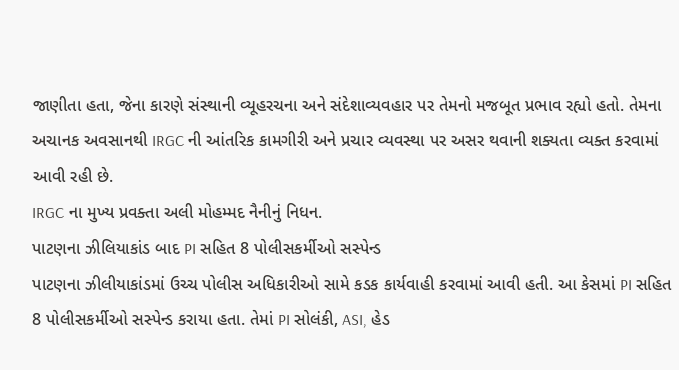જાણીતા હતા, જેના કારણે સંસ્થાની વ્યૂહરચના અને સંદેશાવ્યવહાર પર તેમનો મજબૂત પ્રભાવ રહ્યો હતો. તેમના અચાનક અવસાનથી IRGC ની આંતરિક કામગીરી અને પ્રચાર વ્યવસ્થા પર અસર થવાની શક્યતા વ્યક્ત કરવામાં આવી રહી છે.
IRGC ના મુખ્ય પ્રવક્તા અલી મોહમ્મદ નૈનીનું નિધન.
પાટણના ઝીલિયાકાંડ બાદ PI સહિત 8 પોલીસકર્મીઓ સસ્પેન્ડ
પાટણના ઝીલીયાકાંડમાં ઉચ્ચ પોલીસ અધિકારીઓ સામે કડક કાર્યવાહી કરવામાં આવી હતી. આ કેસમાં PI સહિત 8 પોલીસકર્મીઓ સસ્પેન્ડ કરાયા હતા. તેમાં PI સોલંકી, ASI, હેડ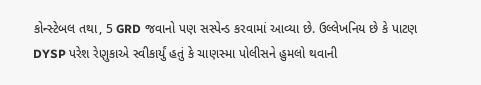કોન્સ્ટેબલ તથા, 5 GRD જવાનો પણ સસ્પેન્ડ કરવામાં આવ્યા છે. ઉલ્લેખનિય છે કે પાટણ DYSP પરેશ રેણુકાએ સ્વીકાર્યું હતું કે ચાણસ્મા પોલીસને હુમલો થવાની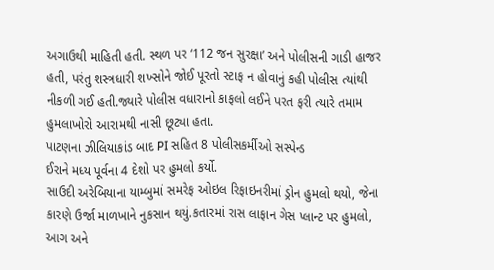અગાઉથી માહિતી હતી. સ્થળ પર ‘112 જન સુરક્ષા’ અને પોલીસની ગાડી હાજર હતી, પરંતુ શસ્ત્રધારી શખ્સોને જોઈ પૂરતો સ્ટાફ ન હોવાનું કહી પોલીસ ત્યાંથી નીકળી ગઈ હતી.જ્યારે પોલીસ વધારાનો કાફલો લઈને પરત ફરી ત્યારે તમામ હુમલાખોરો આરામથી નાસી છૂટ્યા હતા.
પાટણના ઝીલિયાકાંડ બાદ PI સહિત 8 પોલીસકર્મીઓ સસ્પેન્ડ
ઈરાને મધ્ય પૂર્વના 4 દેશો પર હુમલો કર્યો.
સાઉદી અરેબિયાના યામ્બુમાં સમરેફ ઓઇલ રિફાઇનરીમાં ડ્રોન હુમલો થયો, જેના કારણે ઉર્જા માળખાને નુકસાન થયું.કતારમાં રાસ લાફાન ગેસ પ્લાન્ટ પર હુમલો, આગ અને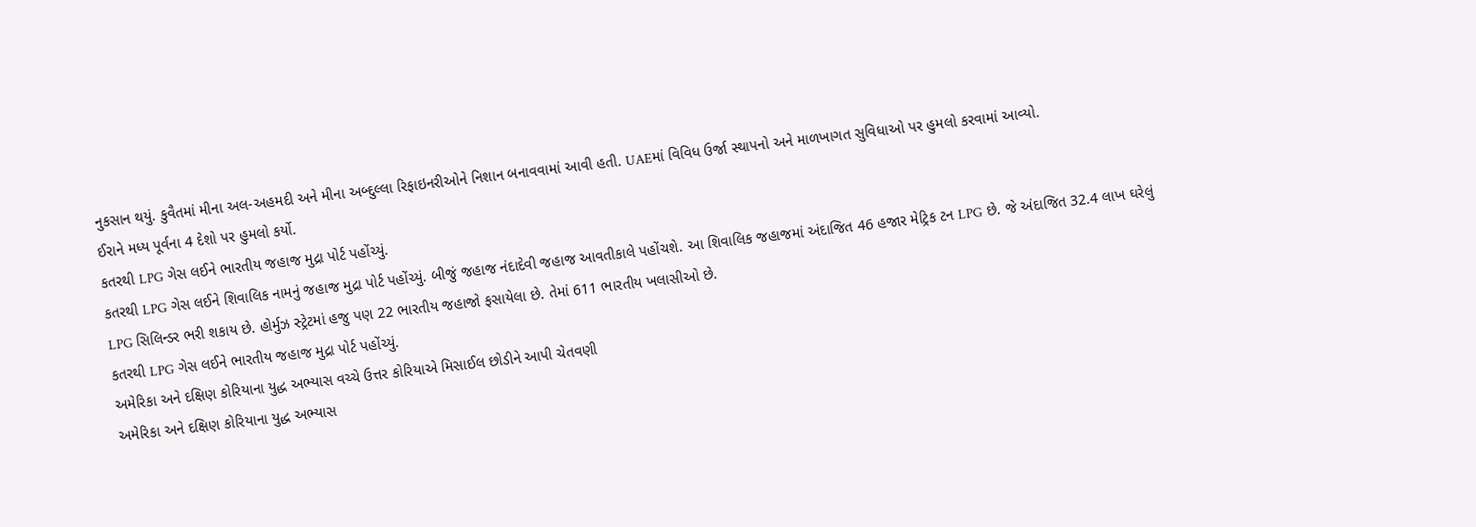નુકસાન થયું. કુવૈતમાં મીના અલ-અહમદી અને મીના અબ્દુલ્લા રિફાઇનરીઓને નિશાન બનાવવામાં આવી હતી. UAEમાં વિવિધ ઉર્જા સ્થાપનો અને માળખાગત સુવિધાઓ પર હુમલો કરવામાં આવ્યો.
ઈરાને મધ્ય પૂર્વના 4 દેશો પર હુમલો કર્યો.
કતરથી LPG ગેસ લઈને ભારતીય જહાજ મુદ્રા પોર્ટ પહોંચ્યું.
કતરથી LPG ગેસ લઈને શિવાલિક નામનું જહાજ મુદ્રા પોર્ટ પહોંચ્યું. બીજું જહાજ નંદાદેવી જહાજ આવતીકાલે પહોંચશે. આ શિવાલિક જહાજમાં અંદાજિત 46 હજાર મેટ્રિક ટન LPG છે. જે અંદાજિત 32.4 લાખ ઘરેલું LPG સિલિન્ડર ભરી શકાય છે. હોર્મુઝ સ્ટ્રેટમાં હજુ પણ 22 ભારતીય જહાજો ફસાયેલા છે. તેમાં 611 ભારતીય ખલાસીઓ છે.
કતરથી LPG ગેસ લઈને ભારતીય જહાજ મુદ્રા પોર્ટ પહોંચ્યું.
અમેરિકા અને દક્ષિણ કોરિયાના યુદ્ધ અભ્યાસ વચ્ચે ઉત્તર કોરિયાએ મિસાઈલ છોડીને આપી ચેતવણી
અમેરિકા અને દક્ષિણ કોરિયાના યુદ્ધ અભ્યાસ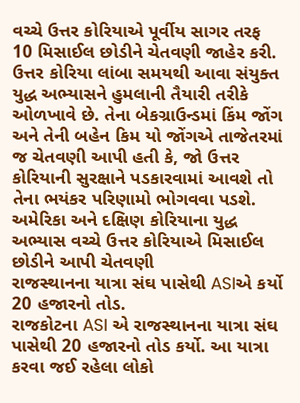વચ્ચે ઉત્તર કોરિયાએ પૂર્વીય સાગર તરફ 10 મિસાઈલ છોડીને ચેતવણી જાહેર કરી. ઉત્તર કોરિયા લાંબા સમયથી આવા સંયુક્ત યુદ્ધ અભ્યાસને હુમલાની તૈયારી તરીકે ઓળખાવે છે. તેના બેકગ્રાઉન્ડમાં કિંમ જોંગ અને તેની બહેન કિમ યો જોંગએ તાજેતરમાં જ ચેતવણી આપી હતી કે, જો ઉત્તર કોરિયાની સુરક્ષાને પડકારવામાં આવશે તો તેના ભયંકર પરિણામો ભોગવવા પડશે.
અમેરિકા અને દક્ષિણ કોરિયાના યુદ્ધ અભ્યાસ વચ્ચે ઉત્તર કોરિયાએ મિસાઈલ છોડીને આપી ચેતવણી
રાજસ્થાનના યાત્રા સંઘ પાસેથી ASIએ કર્યો 20 હજારનો તોડ.
રાજકોટના ASI એ રાજસ્થાનના યાત્રા સંઘ પાસેથી 20 હજારનો તોડ કર્યો. આ યાત્રા કરવા જઈ રહેલા લોકો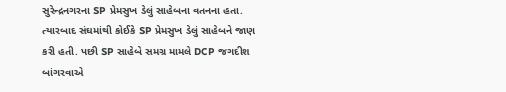સુરેન્દ્રનગરના SP પ્રેમસુખ ડેલું સાહેબના વતનના હતા. ત્યારબાદ સંઘમાંથી કોઈકે SP પ્રેમસુખ ડેલું સાહેબને જાણ કરી હતી. પછી SP સાહેબે સમગ્ર મામલે DCP જગદીશ બાંગરવાએ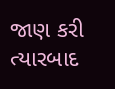જાણ કરી ત્યારબાદ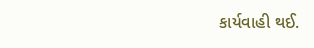કાર્યવાહી થઈ.